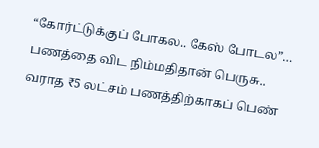“கோர்ட்டுக்குப் போகல.. கேஸ் போடல”… பணத்தை விட நிம்மதிதான் பெருசு.. வராத ₹5 லட்சம் பணத்திற்காகப் பெண்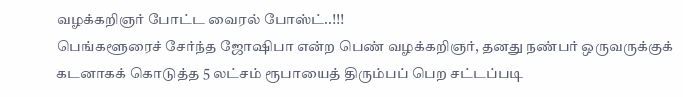வழக்கறிஞர் போட்ட வைரல் போஸ்ட்..!!!
பெங்களூரைச் சேர்ந்த ஜோஷிபா என்ற பெண் வழக்கறிஞர், தனது நண்பர் ஒருவருக்குக் கடனாகக் கொடுத்த 5 லட்சம் ரூபாயைத் திரும்பப் பெற சட்டப்படி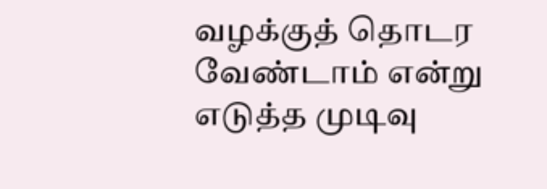வழக்குத் தொடர வேண்டாம் என்று எடுத்த முடிவு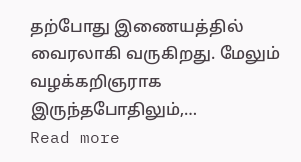தற்போது இணையத்தில் வைரலாகி வருகிறது. மேலும் வழக்கறிஞராக இருந்தபோதிலும்,…
Read more